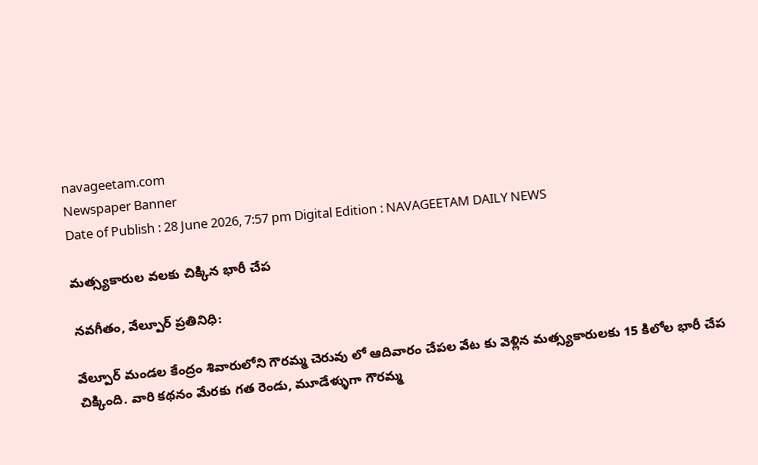navageetam.com
Newspaper Banner
Date of Publish : 28 June 2026, 7:57 pm Digital Edition : NAVAGEETAM DAILY NEWS

మత్స్యకారుల వలకు చిక్కిన భారీ చేప

నవగీతం, వేల్పూర్ ప్రతినిధి:

వేల్పూర్ మండల కేంద్రం శివారులోని గౌరమ్మ చెరువు లో ఆదివారం చేపల వేట కు వెళ్లిన మత్స్యకారులకు 15 కిలోల భారీ చేప చిక్కింది. వారి కథనం మేరకు గత రెండు, మూడేళ్ళుగా గౌరమ్మ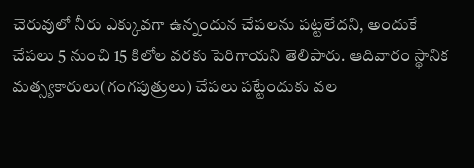చెరువులో నీరు ఎక్కువగా ఉన్నందున చేపలను పట్టలేదని, అందుకే చేపలు 5 నుంచి 15 కిలోల వరకు పెరిగాయని తెలిపారు. ఆదివారం స్థానిక మత్స్యకారులు(గంగపుత్రులు) చేపలు పట్టేందుకు వల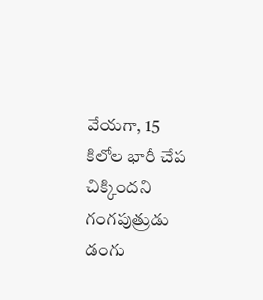వేయగా, 15 కిలోల భారీ చేప చిక్కిందని గంగపుత్రుడు డంగు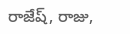రాజేష్, రాజు,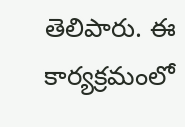తెలిపారు. ఈ కార్యక్రమంలో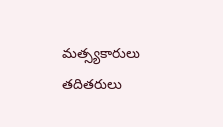మత్స్యకారులు తదితరులు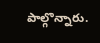పాల్గొన్నారు.